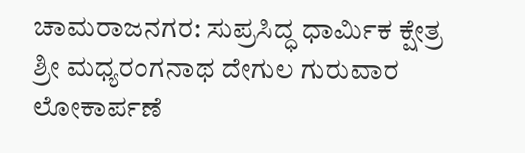ಚಾಮರಾಜನಗರ: ಸುಪ್ರಸಿದ್ಧ ಧಾರ್ಮಿಕ ಕ್ಷೇತ್ರ ಶ್ರೀ ಮಧ್ಯರಂಗನಾಥ ದೇಗುಲ ಗುರುವಾರ ಲೋಕಾರ್ಪಣೆ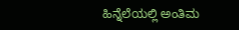ಹಿನ್ನೆಲೆಯಲ್ಲಿ ಅಂತಿಮ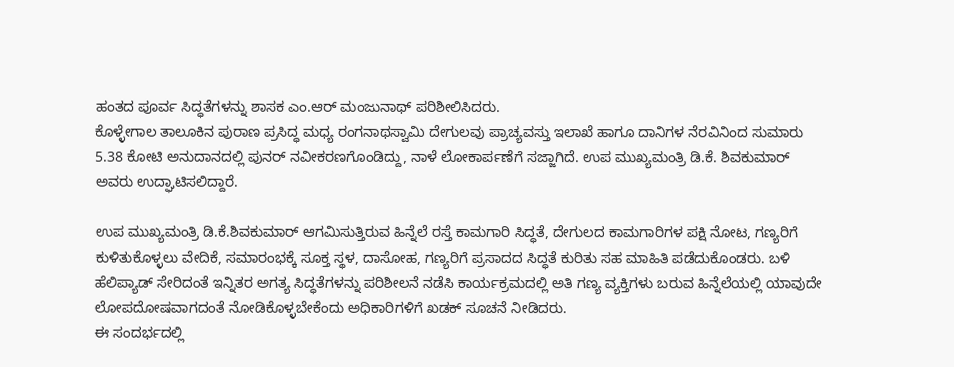ಹಂತದ ಪೂರ್ವ ಸಿದ್ಧತೆಗಳನ್ನು ಶಾಸಕ ಎಂ.ಆರ್ ಮಂಜುನಾಥ್ ಪರಿಶೀಲಿಸಿದರು.
ಕೊಳ್ಳೇಗಾಲ ತಾಲೂಕಿನ ಪುರಾಣ ಪ್ರಸಿದ್ಧ ಮಧ್ಯ ರಂಗನಾಥಸ್ವಾಮಿ ದೇಗುಲವು ಪ್ರಾಚ್ಯವಸ್ತು ಇಲಾಖೆ ಹಾಗೂ ದಾನಿಗಳ ನೆರವಿನಿಂದ ಸುಮಾರು 5.38 ಕೋಟಿ ಅನುದಾನದಲ್ಲಿ ಪುನರ್ ನವೀಕರಣಗೊಂಡಿದ್ದು, ನಾಳೆ ಲೋಕಾರ್ಪಣೆಗೆ ಸಜ್ಜಾಗಿದೆ. ಉಪ ಮುಖ್ಯಮಂತ್ರಿ ಡಿ.ಕೆ. ಶಿವಕುಮಾರ್ ಅವರು ಉದ್ಘಾಟಿಸಲಿದ್ದಾರೆ.

ಉಪ ಮುಖ್ಯಮಂತ್ರಿ ಡಿ.ಕೆ.ಶಿವಕುಮಾರ್ ಆಗಮಿಸುತ್ತಿರುವ ಹಿನ್ನೆಲೆ ರಸ್ತೆ ಕಾಮಗಾರಿ ಸಿದ್ಧತೆ, ದೇಗುಲದ ಕಾಮಗಾರಿಗಳ ಪಕ್ಷಿ ನೋಟ, ಗಣ್ಯರಿಗೆ ಕುಳಿತುಕೊಳ್ಳಲು ವೇದಿಕೆ, ಸಮಾರಂಭಕ್ಕೆ ಸೂಕ್ತ ಸ್ಥಳ, ದಾಸೋಹ, ಗಣ್ಯರಿಗೆ ಪ್ರಸಾದದ ಸಿದ್ಧತೆ ಕುರಿತು ಸಹ ಮಾಹಿತಿ ಪಡೆದುಕೊಂಡರು. ಬಳಿ ಹೆಲಿಪ್ಯಾಡ್ ಸೇರಿದಂತೆ ಇನ್ನಿತರ ಅಗತ್ಯ ಸಿದ್ಧತೆಗಳನ್ನು ಪರಿಶೀಲನೆ ನಡೆಸಿ ಕಾರ್ಯಕ್ರಮದಲ್ಲಿ ಅತಿ ಗಣ್ಯ ವ್ಯಕ್ತಿಗಳು ಬರುವ ಹಿನ್ನೆಲೆಯಲ್ಲಿ ಯಾವುದೇ ಲೋಪದೋಷವಾಗದಂತೆ ನೋಡಿಕೊಳ್ಳಬೇಕೆಂದು ಅಧಿಕಾರಿಗಳಿಗೆ ಖಡಕ್ ಸೂಚನೆ ನೀಡಿದರು.
ಈ ಸಂದರ್ಭದಲ್ಲಿ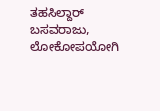ತಹಸಿಲ್ದಾರ್ ಬಸವರಾಜು, ಲೋಕೋಪಯೋಗಿ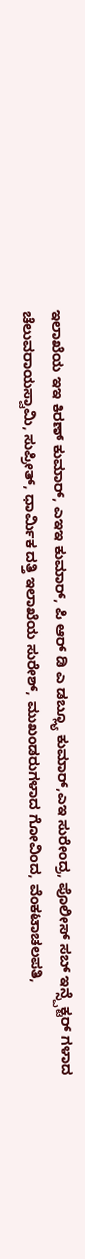ಇಲಾಖೆಯ ಇಇ ಕಿರಣ್ ಕುಮಾರ್, ಎಇಇ ಕುಮಾರ್, ಪಿ ಆರ್ ಡಿ ಎ ಡಬ್ಲ್ಯೂ ಕುಮಾರ್,ಎಇ ಸುರೇಂದ್ರ, ಪೊಲೀಸ್ ಸಬ್ ಇನ್ಸ್ಪೆಕ್ಟರ್ ಗಳಾದ ಚೆಲುವರಾಯಸ್ವಾಮಿ, ಸುಪ್ರೀತ್, ಧಾರ್ಮಿಕ ದತ್ತಿ ಇಲಾಖೆಯ ಸುರೇಶ್, ಮುಖಂಡರುಗಳಾದ ಗೋವಿಂದ, ವೆಂಕಟಾಚಲಪತಿ,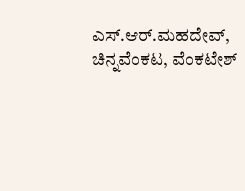ಎಸ್.ಆರ್.ಮಹದೇವ್, ಚಿನ್ನವೆಂಕಟ, ವೆಂಕಟೇಶ್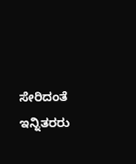ಸೇರಿದಂತೆ ಇನ್ನಿತರರು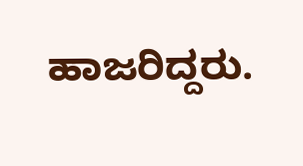ಹಾಜರಿದ್ದರು.